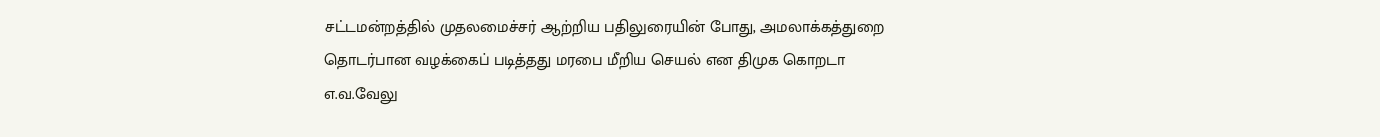சட்டமன்றத்தில் முதலமைச்சர் ஆற்றிய பதிலுரையின் போது, அமலாக்கத்துறை தொடர்பான வழக்கைப் படித்தது மரபை மீறிய செயல் என திமுக கொறடா எ.வ.வேலு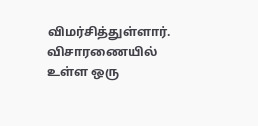விமர்சித்துள்ளார். விசாரணையில் உள்ள ஒரு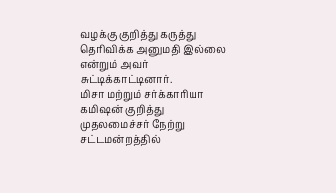வழக்கு குறித்து கருத்து தெரிவிக்க அனுமதி இல்லை என்றும் அவர் சுட்டிக்காட்டினார்.
மிசா மற்றும் சர்க்காரியா கமிஷன் குறித்து முதலமைச்சர் நேற்று சட்டமன்றத்தில்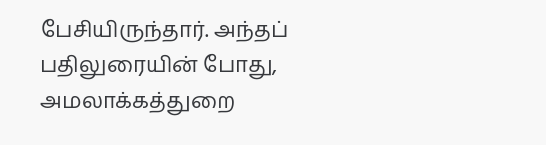பேசியிருந்தார். அந்தப் பதிலுரையின் போது, அமலாக்கத்துறை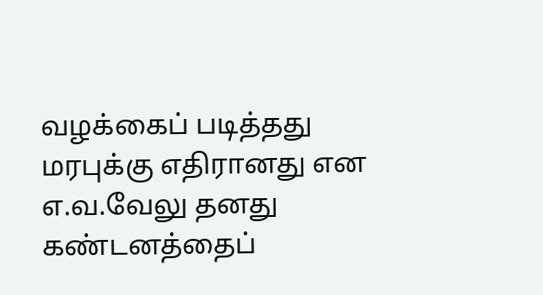வழக்கைப் படித்தது மரபுக்கு எதிரானது என எ.வ.வேலு தனது கண்டனத்தைப்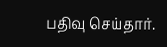பதிவு செய்தார்.